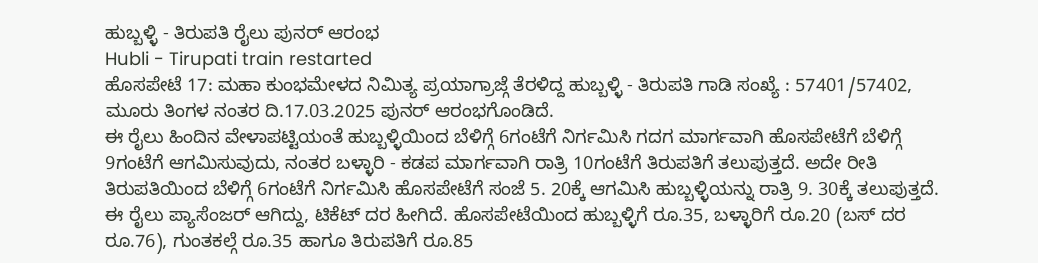ಹುಬ್ಬಳ್ಳಿ - ತಿರುಪತಿ ರೈಲು ಪುನರ್ ಆರಂಭ
Hubli - Tirupati train restarted
ಹೊಸಪೇಟೆ 17: ಮಹಾ ಕುಂಭಮೇಳದ ನಿಮಿತ್ಯ ಪ್ರಯಾಗ್ರಾಜ್ಗೆ ತೆರಳಿದ್ದ ಹುಬ್ಬಳ್ಳಿ - ತಿರುಪತಿ ಗಾಡಿ ಸಂಖ್ಯೆ : 57401/57402, ಮೂರು ತಿಂಗಳ ನಂತರ ದಿ.17.03.2025 ಪುನರ್ ಆರಂಭಗೊಂಡಿದೆ.
ಈ ರೈಲು ಹಿಂದಿನ ವೇಳಾಪಟ್ಟಿಯಂತೆ ಹುಬ್ಬಳ್ಳಿಯಿಂದ ಬೆಳಿಗ್ಗೆ 6ಗಂಟೆಗೆ ನಿರ್ಗಮಿಸಿ ಗದಗ ಮಾರ್ಗವಾಗಿ ಹೊಸಪೇಟೆಗೆ ಬೆಳಿಗ್ಗೆ 9ಗಂಟೆಗೆ ಆಗಮಿಸುವುದು, ನಂತರ ಬಳ್ಳಾರಿ - ಕಡಪ ಮಾರ್ಗವಾಗಿ ರಾತ್ರಿ 10ಗಂಟೆಗೆ ತಿರುಪತಿಗೆ ತಲುಪುತ್ತದೆ. ಅದೇ ರೀತಿ ತಿರುಪತಿಯಿಂದ ಬೆಳಿಗ್ಗೆ 6ಗಂಟೆಗೆ ನಿರ್ಗಮಿಸಿ ಹೊಸಪೇಟೆಗೆ ಸಂಜೆ 5. 20ಕ್ಕೆ ಆಗಮಿಸಿ ಹುಬ್ಬಳ್ಳಿಯನ್ನು ರಾತ್ರಿ 9. 30ಕ್ಕೆ ತಲುಪುತ್ತದೆ. ಈ ರೈಲು ಪ್ಯಾಸೆಂಜರ್ ಆಗಿದ್ದು, ಟಿಕೆಟ್ ದರ ಹೀಗಿದೆ. ಹೊಸಪೇಟೆಯಿಂದ ಹುಬ್ಬಳ್ಳಿಗೆ ರೂ.35, ಬಳ್ಳಾರಿಗೆ ರೂ.20 (ಬಸ್ ದರ ರೂ.76), ಗುಂತಕಲ್ಗೆ ರೂ.35 ಹಾಗೂ ತಿರುಪತಿಗೆ ರೂ.85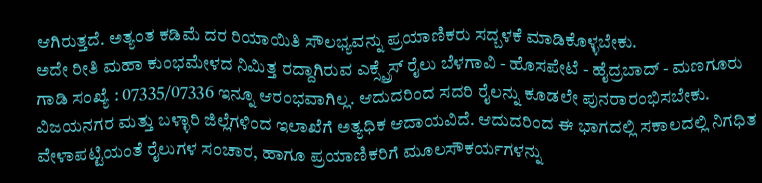ಆಗಿರುತ್ತದೆ. ಅತ್ಯಂತ ಕಡಿಮೆ ದರ ರಿಯಾಯಿತಿ ಸೌಲಭ್ಯವನ್ನು ಪ್ರಯಾಣಿಕರು ಸದ್ಬಳಕೆ ಮಾಡಿಕೊಳ್ಳಬೇಕು.
ಅದೇ ರೀತಿ ಮಹಾ ಕುಂಭಮೇಳದ ನಿಮಿತ್ತ ರದ್ದಾಗಿರುವ ಎಕ್ಸ್ಪ್ರೆಸ್ ರೈಲು ಬೆಳಗಾವಿ - ಹೊಸಪೇಟೆ - ಹೈದ್ರಬಾದ್ - ಮಣಗೂರು ಗಾಡಿ ಸಂಖ್ಯೆ : 07335/07336 ಇನ್ನೂ ಆರಂಭವಾಗಿಲ್ಲ. ಆದುದರಿಂದ ಸದರಿ ರೈಲನ್ನು ಕೂಡಲೇ ಪುನರಾರಂಭಿಸಬೇಕು.
ವಿಜಯನಗರ ಮತ್ತು ಬಳ್ಳಾರಿ ಜಿಲ್ಲೆಗಳಿಂದ ಇಲಾಖೆಗೆ ಅತ್ಯಧಿಕ ಆದಾಯವಿದೆ. ಆದುದರಿಂದ ಈ ಭಾಗದಲ್ಲಿ ಸಕಾಲದಲ್ಲಿ ನಿಗಧಿತ ವೇಳಾಪಟ್ಟಿಯಂತೆ ರೈಲುಗಳ ಸಂಚಾರ, ಹಾಗೂ ಪ್ರಯಾಣಿಕರಿಗೆ ಮೂಲಸೌಕರ್ಯಗಳನ್ನು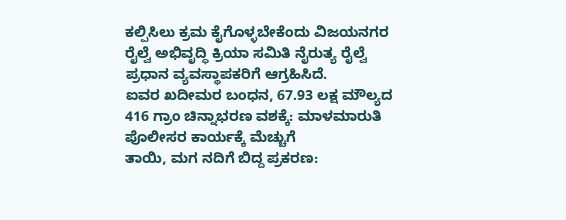ಕಲ್ಪಿಸಿಲು ಕ್ರಮ ಕೈಗೊಳ್ಳಬೇಕೆಂದು ವಿಜಯನಗರ ರೈಲ್ವೆ ಅಭಿವೃದ್ಧಿ ಕ್ರಿಯಾ ಸಮಿತಿ ನೈರುತ್ಯ ರೈಲ್ವೆ ಪ್ರಧಾನ ವ್ಯವಸ್ಥಾಪಕರಿಗೆ ಆಗ್ರಹಿಸಿದೆ.
ಐವರ ಖದೀಮರ ಬಂಧನ, 67.93 ಲಕ್ಷ ಮೌಲ್ಯದ 416 ಗ್ರಾಂ ಚಿನ್ನಾಭರಣ ವಶಕ್ಕೆ: ಮಾಳಮಾರುತಿ ಪೊಲೀಸರ ಕಾರ್ಯಕ್ಕೆ ಮೆಚ್ಚುಗೆ
ತಾಯಿ, ಮಗ ನದಿಗೆ ಬಿದ್ದ ಪ್ರಕರಣ: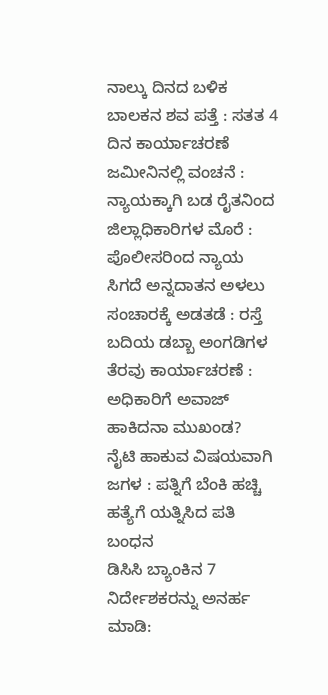ನಾಲ್ಕು ದಿನದ ಬಳಿಕ ಬಾಲಕನ ಶವ ಪತ್ತೆ : ಸತತ 4 ದಿನ ಕಾರ್ಯಾಚರಣೆ
ಜಮೀನಿನಲ್ಲಿ ವಂಚನೆ : ನ್ಯಾಯಕ್ಕಾಗಿ ಬಡ ರೈತನಿಂದ ಜಿಲ್ಲಾಧಿಕಾರಿಗಳ ಮೊರೆ : ಪೊಲೀಸರಿಂದ ನ್ಯಾಯ ಸಿಗದೆ ಅನ್ನದಾತನ ಅಳಲು
ಸಂಚಾರಕ್ಕೆ ಅಡತಡೆ : ರಸ್ತೆ ಬದಿಯ ಡಬ್ಬಾ ಅಂಗಡಿಗಳ ತೆರವು ಕಾರ್ಯಾಚರಣೆ : ಅಧಿಕಾರಿಗೆ ಅವಾಜ್ ಹಾಕಿದನಾ ಮುಖಂಡ?
ನೈಟಿ ಹಾಕುವ ವಿಷಯವಾಗಿ ಜಗಳ : ಪತ್ನಿಗೆ ಬೆಂಕಿ ಹಚ್ಚಿ ಹತ್ಯೆಗೆ ಯತ್ನಿಸಿದ ಪತಿ ಬಂಧನ
ಡಿಸಿಸಿ ಬ್ಯಾಂಕಿನ 7 ನಿರ್ದೇಶಕರನ್ನು ಅನರ್ಹ ಮಾಡಿ: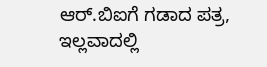ಆರ್.ಬಿಐಗೆ ಗಡಾದ ಪತ್ರ, ಇಲ್ಲವಾದಲ್ಲಿ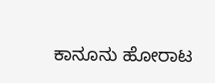ಕಾನೂನು ಹೋರಾಟ